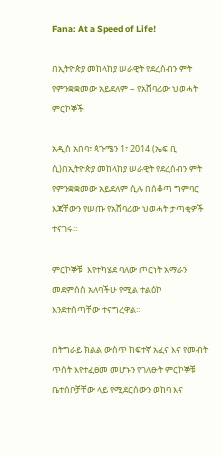Fana: At a Speed of Life!

በኢትዮጵያ መከላከያ ሠራዊት የደረሰብን ምት  የምንቋቋመው አይደለም – የአሸባሪው ህወሓት ምርኮኞች

አዲስ አበባ፣ ጳጉሜን 1፣ 2014 (ኤፍ ቢ ሲ)በኢትዮጵያ መከላከያ ሠራዊት የደረሰብን ምት  የምንቋቋመው አይደለም ሲሉ በሰቆጣ ግምባር እጃቸውን የሠጡ የአሸባሪው ህወሓት ታጣቂዎች ተናገሩ፡፡

ምርኮኞቹ  እየተካሄደ ባለው ጦርነት አማራን መደምሰስ አለባችሁ የሚል ተልዕኮ እንደተሰጣቸው ተናግረዋል።

በትግራይ ክልል ውስጥ ከፍተኛ አፈና እና የመብት ጥሰት እየተፈፀመ መሆኑን የገለፁት ምርኮኞቹ  ቤተሰቦቻቸው ላይ የሚደርሰውን ወከባ እና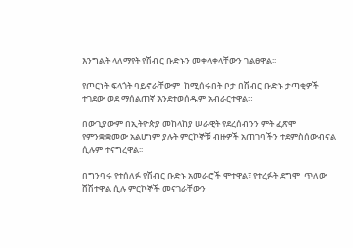እንግልት ላለማየት የሽብር ቡድኑን መቀላቀላቸውን ገልፀዋል፡፡

የጦርነት ፍላጎት ባይኖራቸውም  ከሚሰሩበት ቦታ በሽብር ቡድኑ ታጣቂዎች ተገደው ወደ ማሰልጠኛ እንደተወሰዱም አብራርተዋል።

በውጊያውም በኢትዮጵያ መከላከያ ሠራዊት የደረሰብንን ምት ፈጽሞ የምንቋቋመው አልሆነም ያሉት ምርኮኞቹ ብዙዎች አጠገባችን ተደምስሰውብናል ሲሉም ተናግረዋል፡፡

በግንባሩ የተሰለፉ የሽብር ቡድኑ አመራሮች ሞተዋል፣ የተረፉት ደግሞ  ጥለው ሸሽተዋል ሲሉ ምርኮኞች መናገራቸውን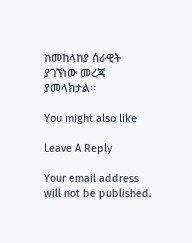ከመከላከያ ሰራዊት ያገኘነው መረጃ ያመላክታል፡፡

You might also like

Leave A Reply

Your email address will not be published.